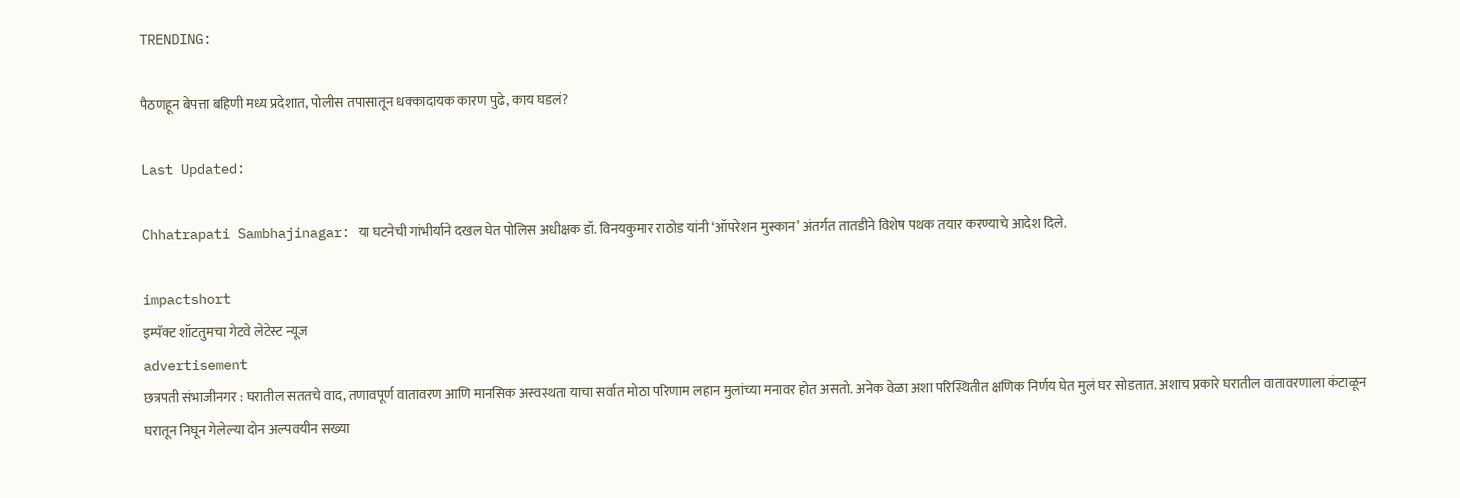TRENDING:

पैठणहून बेपत्ता बहिणी मध्य प्रदेशात, पोलीस तपासातून धक्कादायक कारण पुढे, काय घडलं?

Last Updated:

Chhatrapati Sambhajinagar: या घटनेची गांभीर्याने दखल घेत पोलिस अधीक्षक डॉ. विनयकुमार राठोड यांनी ‘ऑपरेशन मुस्कान’ अंतर्गत तातडीने विशेष पथक तयार करण्याचे आदेश दिले.

impactshort
इम्पॅक्ट शॉटतुमचा गेटवे लेटेस्ट न्यूज
advertisement
छत्रपती संभाजीनगर : घरातील सततचे वाद, तणावपूर्ण वातावरण आणि मानसिक अस्वस्थता याचा सर्वात मोठा परिणाम लहान मुलांच्या मनावर होत असतो. अनेक वेळा अशा परिस्थितीत क्षणिक निर्णय घेत मुलं घर सोडतात. अशाच प्रकारे घरातील वातावरणाला कंटाळून घरातून निघून गेलेल्या दोन अल्पवयीन सख्या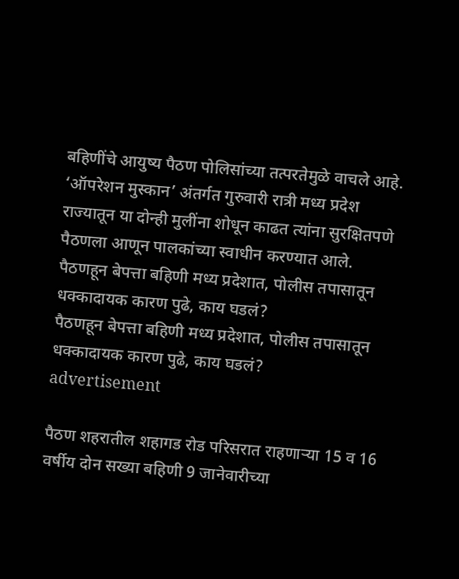बहिणींचे आयुष्य पैठण पोलिसांच्या तत्परतेमुळे वाचले आहे. ‘ऑपरेशन मुस्कान’ अंतर्गत गुरुवारी रात्री मध्य प्रदेश राज्यातून या दोन्ही मुलींना शोधून काढत त्यांना सुरक्षितपणे पैठणला आणून पालकांच्या स्वाधीन करण्यात आले.
पैठणहून बेपत्ता बहिणी मध्य प्रदेशात, पोलीस तपासातून धक्कादायक कारण पुढे, काय घडलं?
पैठणहून बेपत्ता बहिणी मध्य प्रदेशात, पोलीस तपासातून धक्कादायक कारण पुढे, काय घडलं?
advertisement

पैठण शहरातील शहागड रोड परिसरात राहणाऱ्या 15 व 16 वर्षीय दोन सख्या बहिणी 9 जानेवारीच्या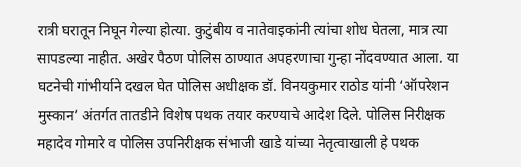रात्री घरातून निघून गेल्या होत्या. कुटुंबीय व नातेवाइकांनी त्यांचा शोध घेतला, मात्र त्या सापडल्या नाहीत. अखेर पैठण पोलिस ठाण्यात अपहरणाचा गुन्हा नोंदवण्यात आला. या घटनेची गांभीर्याने दखल घेत पोलिस अधीक्षक डॉ. विनयकुमार राठोड यांनी ‘ऑपरेशन मुस्कान’ अंतर्गत तातडीने विशेष पथक तयार करण्याचे आदेश दिले. पोलिस निरीक्षक महादेव गोमारे व पोलिस उपनिरीक्षक संभाजी खाडे यांच्या नेतृत्वाखाली हे पथक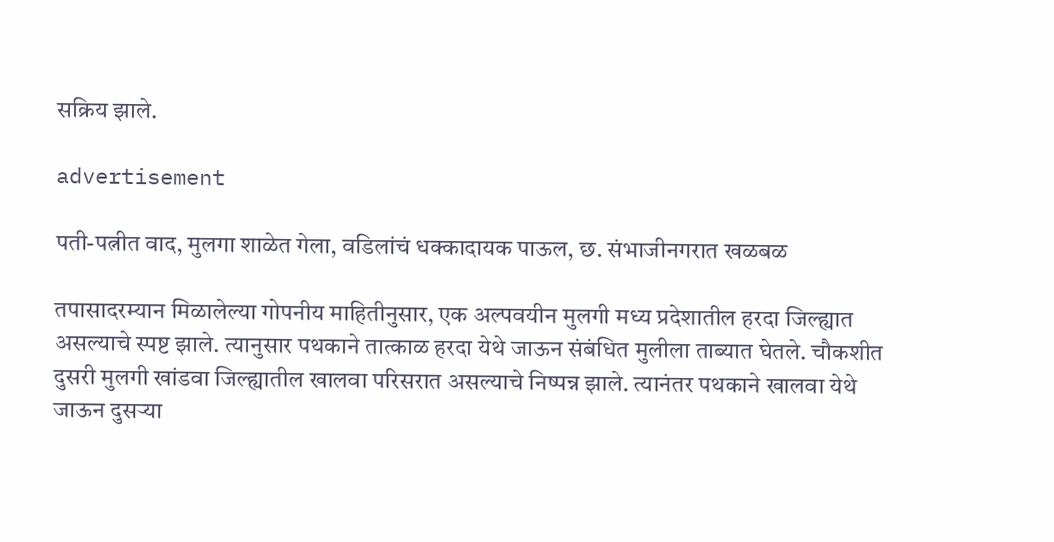सक्रिय झाले.

advertisement

पती-पत्नीत वाद, मुलगा शाळेत गेला, वडिलांचं धक्कादायक पाऊल, छ. संभाजीनगरात खळबळ

तपासादरम्यान मिळालेल्या गोपनीय माहितीनुसार, एक अल्पवयीन मुलगी मध्य प्रदेशातील हरदा जिल्ह्यात असल्याचे स्पष्ट झाले. त्यानुसार पथकाने तात्काळ हरदा येथे जाऊन संबंधित मुलीला ताब्यात घेतले. चौकशीत दुसरी मुलगी खांडवा जिल्ह्यातील खालवा परिसरात असल्याचे निष्पन्न झाले. त्यानंतर पथकाने खालवा येथे जाऊन दुसऱ्या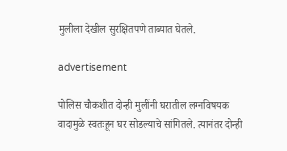मुलीला देखील सुरक्षितपणे ताब्यात घेतले.

advertisement

पोलिस चौकशीत दोन्ही मुलींनी घरातील लग्नविषयक वादामुळे स्वतःहून घर सोडल्याचे सांगितले. त्यानंतर दोन्ही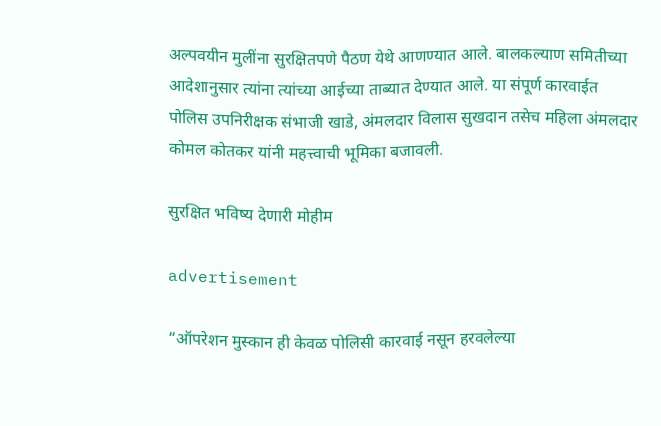अल्पवयीन मुलींना सुरक्षितपणे पैठण येथे आणण्यात आले. बालकल्याण समितीच्या आदेशानुसार त्यांना त्यांच्या आईच्या ताब्यात देण्यात आले. या संपूर्ण कारवाईत पोलिस उपनिरीक्षक संभाजी खाडे, अंमलदार विलास सुखदान तसेच महिला अंमलदार कोमल कोतकर यांनी महत्त्वाची भूमिका बजावली.

सुरक्षित भविष्य देणारी मोहीम

advertisement

“ऑपरेशन मुस्कान ही केवळ पोलिसी कारवाई नसून हरवलेल्या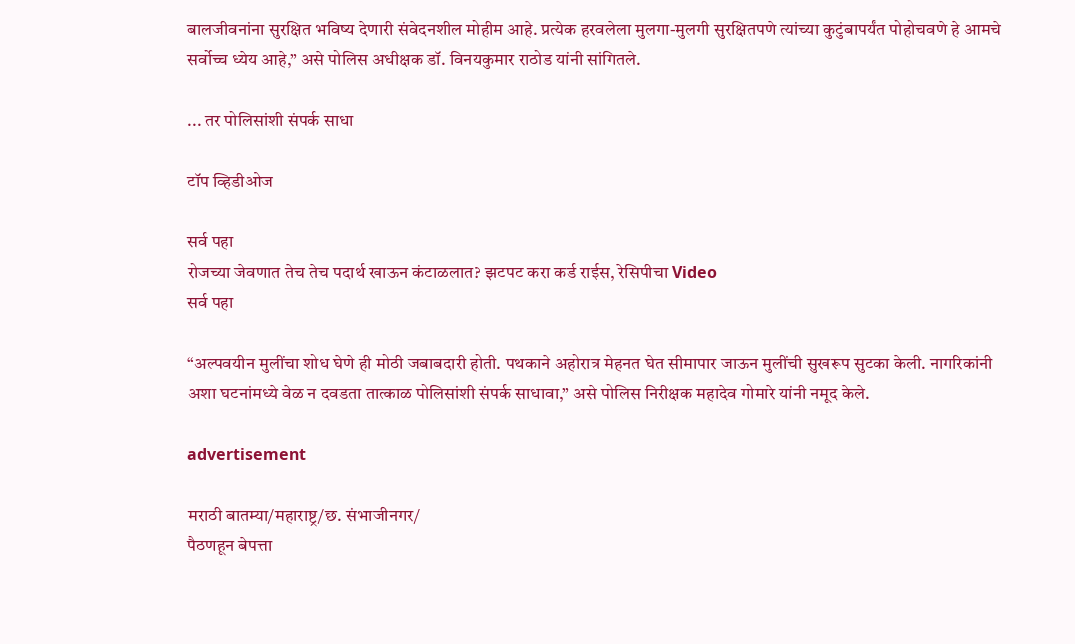बालजीवनांना सुरक्षित भविष्य देणारी संवेदनशील मोहीम आहे. प्रत्येक हरवलेला मुलगा-मुलगी सुरक्षितपणे त्यांच्या कुटुंबापर्यंत पोहोचवणे हे आमचे सर्वोच्च ध्येय आहे,” असे पोलिस अधीक्षक डॉ. विनयकुमार राठोड यांनी सांगितले.

... तर पोलिसांशी संपर्क साधा

टॉप व्हिडीओज

सर्व पहा
रोजच्या जेवणात तेच तेच पदार्थ खाऊन कंटाळलात? झटपट करा कर्ड राईस, रेसिपीचा Video
सर्व पहा

“अल्पवयीन मुलींचा शोध घेणे ही मोठी जबाबदारी होती. पथकाने अहोरात्र मेहनत घेत सीमापार जाऊन मुलींची सुखरूप सुटका केली. नागरिकांनी अशा घटनांमध्ये वेळ न दवडता तात्काळ पोलिसांशी संपर्क साधावा,” असे पोलिस निरीक्षक महादेव गोमारे यांनी नमूद केले.

advertisement

मराठी बातम्या/महाराष्ट्र/छ. संभाजीनगर/
पैठणहून बेपत्ता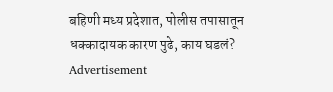बहिणी मध्य प्रदेशात, पोलीस तपासातून धक्कादायक कारण पुढे, काय घडलं?
Advertisement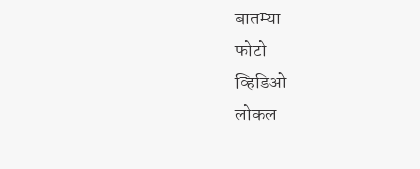बातम्या
फोटो
व्हिडिओ
लोकल